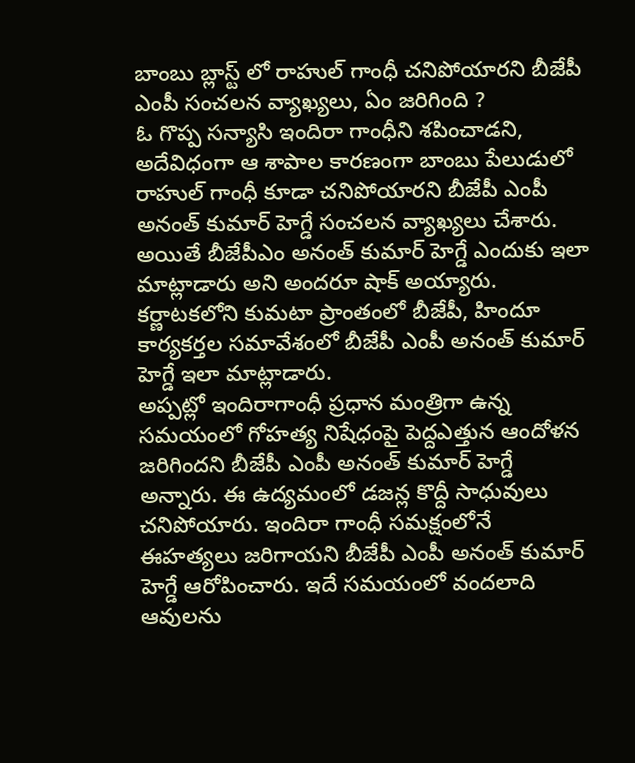బాంబు బ్లాస్ట్ లో రాహుల్ గాంధీ చనిపోయారని బీజేపీ ఎంపీ సంచలన వ్యాఖ్యలు, ఏం జరిగింది ?
ఓ గొప్ప సన్యాసి ఇందిరా గాంధీని శపించాడని, అదేవిధంగా ఆ శాపాల కారణంగా బాంబు పేలుడులో రాహుల్ గాంధీ కూడా చనిపోయారని బీజేపీ ఎంపీ అనంత్ కుమార్ హెగ్డే సంచలన వ్యాఖ్యలు చేశారు. అయితే బీజేపీఎం అనంత్ కుమార్ హెగ్డే ఎందుకు ఇలా మాట్లాడారు అని అందరూ షాక్ అయ్యారు. కర్ణాటకలోని కుమటా ప్రాంతంలో బీజేపీ, హిందూ కార్యకర్తల సమావేశంలో బీజేపీ ఎంపీ అనంత్ కుమార్ హెగ్డే ఇలా మాట్లాడారు.
అప్పట్లో ఇందిరాగాంధీ ప్రధాన మంత్రిగా ఉన్న సమయంలో గోహత్య నిషేధంపై పెద్దఎత్తున ఆందోళన జరిగిందని బీజేపీ ఎంపీ అనంత్ కుమార్ హెగ్డే అన్నారు. ఈ ఉద్యమంలో డజన్ల కొద్దీ సాధువులు చనిపోయారు. ఇందిరా గాంధీ సమక్షంలోనే ఈహత్యలు జరిగాయని బీజేపీ ఎంపీ అనంత్ కుమార్ హెగ్డే ఆరోపించారు. ఇదే సమయంలో వందలాది ఆవులను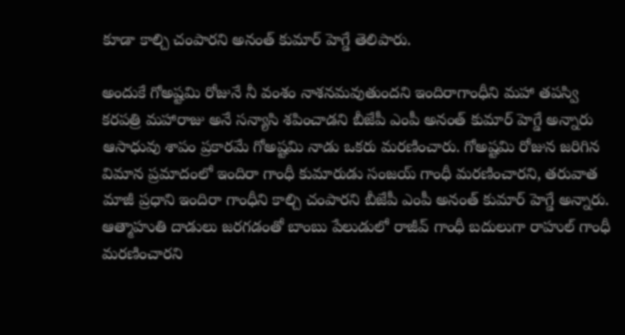కూడా కాల్చి చంపారని అనంత్ కుమార్ హెగ్డే తెలిపారు.

అందుకే గోఅష్టమి రోజునే నీ వంశం నాశనమవుతుందని ఇందిరాగాంధీని మహా తపస్వి కరపత్రి మహారాజు అనే సన్యాసి శపించాడని బీజేపీ ఎంపీ అనంత్ కుమార్ హెగ్డే అన్నారు ఆసాధువు శాపం ప్రకారమే గోఅష్టమి నాడు ఒకరు మరణించారు. గోఅష్టమి రోజున జరిగిన విమాన ప్రమాదంలో ఇందిరా గాంధీ కుమారుడు సంజయ్ గాంధీ మరణించారని, తరువాత మాజీ ప్రధాని ఇందిరా గాంధీని కాల్చి చంపారని బీజేపీ ఎంపీ అనంత్ కుమార్ హెగ్డే అన్నారు.
ఆత్మాహుతి దాడులు జరగడంతో బాంబు పేలుడులో రాజీవ్ గాంధీ బదులుగా రాహుల్ గాంధీ మరణించారని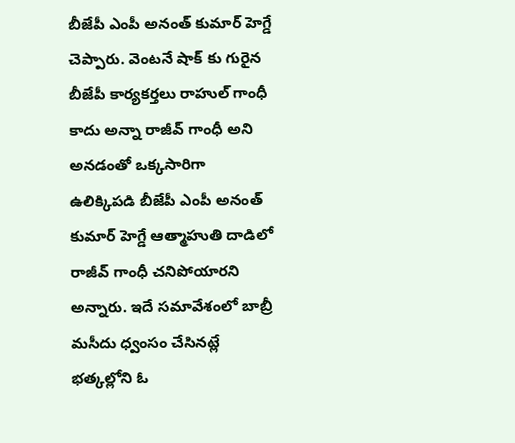బీజేపీ ఎంపీ అనంత్ కుమార్ హెగ్డే చెప్పారు. వెంటనే షాక్ కు గురైన బీజేపీ కార్యకర్తలు రాహుల్ గాంధీ కాదు అన్నా రాజీవ్ గాంధీ అని అనడంతో ఒక్కసారిగా ఉలిక్కిపడి బీజేపీ ఎంపీ అనంత్ కుమార్ హెగ్డే ఆత్మాహుతి దాడిలో రాజీవ్ గాంధీ చనిపోయారని అన్నారు. ఇదే సమావేశంలో బాబ్రీ మసీదు ధ్వంసం చేసినట్లే భత్కల్లోని ఓ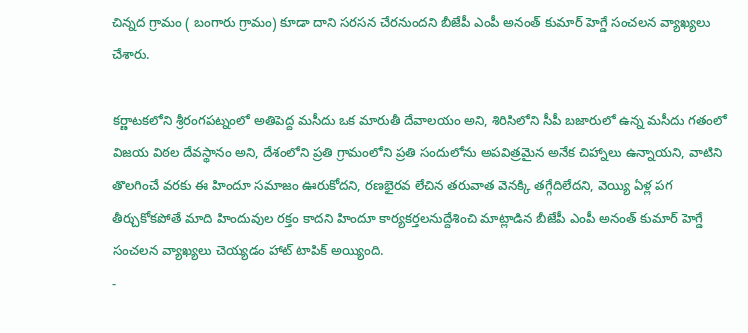చిన్నద గ్రామం ( బంగారు గ్రామం) కూడా దాని సరసన చేరనుందని బీజేపీ ఎంపీ అనంత్ కుమార్ హెగ్డే సంచలన వ్యాఖ్యలు చేశారు.

కర్ణాటకలోని శ్రీరంగపట్నంలో అతిపెద్ద మసీదు ఒక మారుతీ దేవాలయం అని, శిరిసిలోని సీపీ బజారులో ఉన్న మసీదు గతంలో విజయ విఠల దేవస్థానం అని, దేశంలోని ప్రతి గ్రామంలోని ప్రతి సందులోను అపవిత్రమైన అనేక చిహ్నాలు ఉన్నాయని, వాటిని తొలగించే వరకు ఈ హిందూ సమాజం ఊరుకోదని, రణభైరవ లేచిన తరువాత వెనక్కి తగ్గేదిలేదని, వెయ్యి ఏళ్ల పగ తీర్చుకోకపోతే మాది హిందువుల రక్తం కాదని హిందూ కార్యకర్తలనుద్దేశించి మాట్లాడిన బీజేపీ ఎంపీ అనంత్ కుమార్ హెగ్డే సంచలన వ్యాఖ్యలు చెయ్యడం హాట్ టాపిక్ అయ్యింది.
-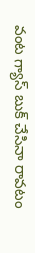వంట గ్యాస్ బుక్ చేసినా రావటం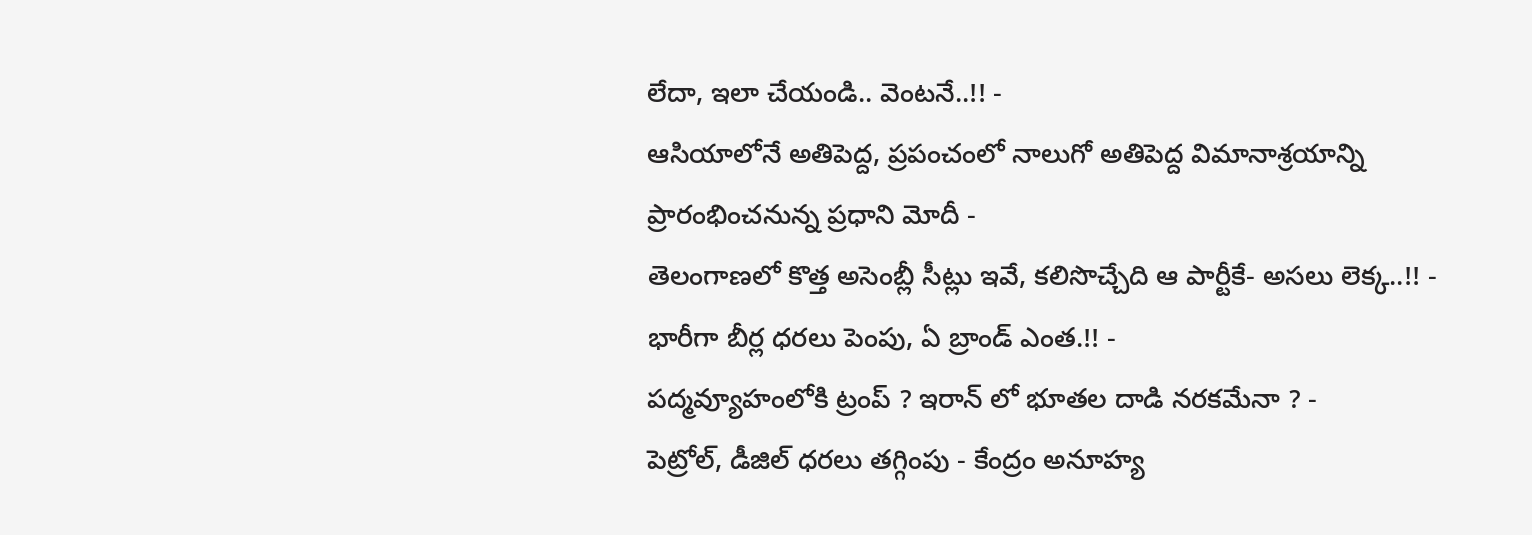లేదా, ఇలా చేయండి.. వెంటనే..!! -
ఆసియాలోనే అతిపెద్ద, ప్రపంచంలో నాలుగో అతిపెద్ద విమానాశ్రయాన్ని ప్రారంభించనున్న ప్రధాని మోదీ -
తెలంగాణలో కొత్త అసెంబ్లీ సీట్లు ఇవే, కలిసొచ్చేది ఆ పార్టీకే- అసలు లెక్క..!! -
భారీగా బీర్ల ధరలు పెంపు, ఏ బ్రాండ్ ఎంత.!! -
పద్మవ్యూహంలోకి ట్రంప్ ? ఇరాన్ లో భూతల దాడి నరకమేనా ? -
పెట్రోల్, డీజిల్ ధరలు తగ్గింపు - కేంద్రం అనూహ్య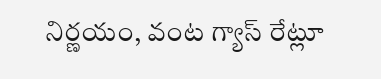నిర్ణయం, వంట గ్యాస్ రేట్లూ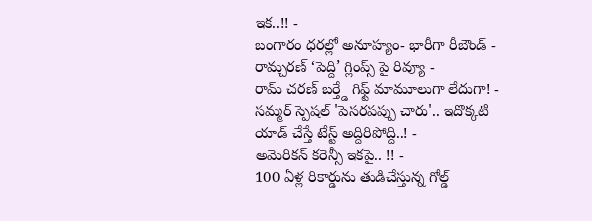ఇక..!! -
బంగారం ధరల్లో అనూహ్యం- భారీగా రీబౌండ్ -
రామ్చరణ్ ‘పెద్ది’ గ్లింప్స్ పై రివ్యూ -
రామ్ చరణ్ బర్త్డే గిఫ్ట్ మామూలుగా లేదుగా! -
సమ్మర్ స్పెషల్ 'పెసరపప్పు చారు'.. ఇదొక్కటి యాడ్ చేస్తే టేస్ట్ అద్దిరిపోద్ది..! -
అమెరికన్ కరెన్సీ ఇకపై.. !! -
100 ఏళ్ల రికార్డును తుడిచేస్తున్న గోల్డ్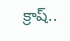క్రాష్..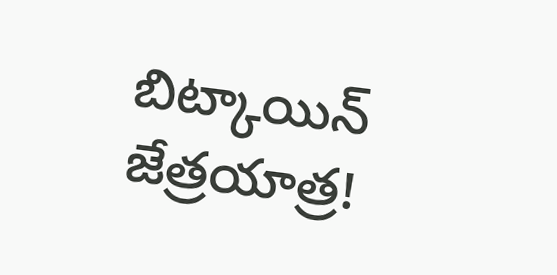బిట్కాయిన్ జేత్రయాత్ర!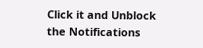Click it and Unblock the Notifications